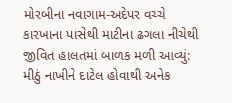મોરબીના નવાગામ-અદેપર વચ્ચે કારખાના પાસેથી માટીના ઢગલા નીચેથી જીવિત હાલતમાં બાળક મળી આવ્યું: મીઠું નાખીને દાટેલ હોવાથી અનેક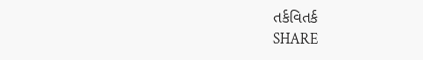તર્કવિતર્ક
SHARE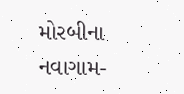મોરબીના નવાગામ-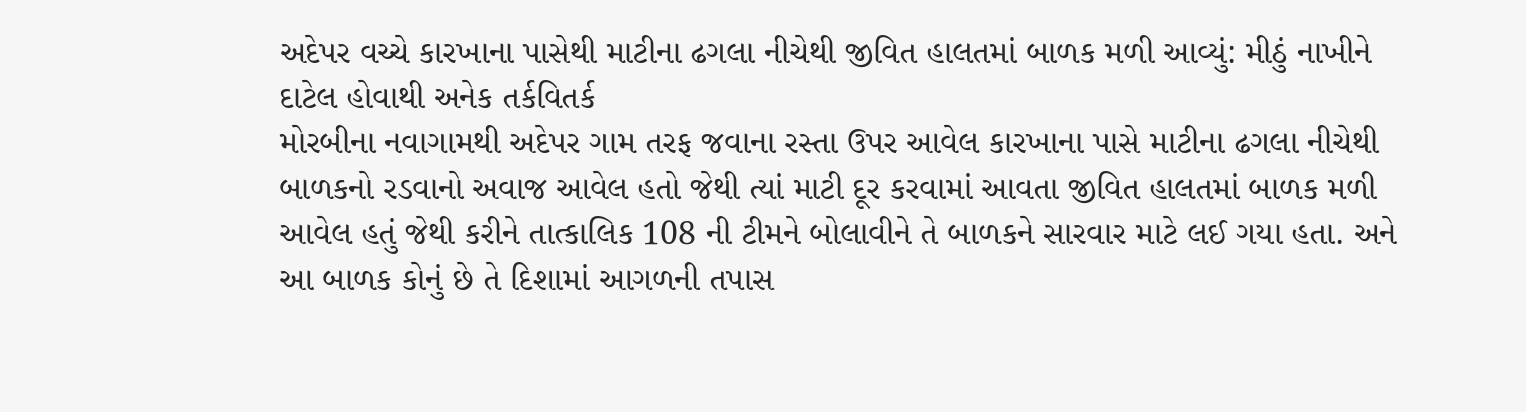અદેપર વચ્ચે કારખાના પાસેથી માટીના ઢગલા નીચેથી જીવિત હાલતમાં બાળક મળી આવ્યું: મીઠું નાખીને દાટેલ હોવાથી અનેક તર્કવિતર્ક
મોરબીના નવાગામથી અદેપર ગામ તરફ જવાના રસ્તા ઉપર આવેલ કારખાના પાસે માટીના ઢગલા નીચેથી બાળકનો રડવાનો અવાજ આવેલ હતો જેથી ત્યાં માટી દૂર કરવામાં આવતા જીવિત હાલતમાં બાળક મળી આવેલ હતું જેથી કરીને તાત્કાલિક 108 ની ટીમને બોલાવીને તે બાળકને સારવાર માટે લઈ ગયા હતા. અને આ બાળક કોનું છે તે દિશામાં આગળની તપાસ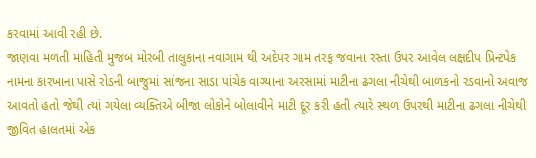કરવામાં આવી રહી છે.
જાણવા મળતી માહિતી મુજબ મોરબી તાલુકાના નવાગામ થી અદેપર ગામ તરફ જવાના રસ્તા ઉપર આવેલ લક્ષદીપ પ્રિન્ટપેક નામના કારખાના પાસે રોડની બાજુમાં સાંજના સાડા પાંચેક વાગ્યાના અરસામાં માટીના ઢગલા નીચેથી બાળકનો રડવાનો અવાજ આવતો હતો જેથી ત્યાં ગયેલા વ્યક્તિએ બીજા લોકોને બોલાવીને માટી દૂર કરી હતી ત્યારે સ્થળ ઉપરથી માટીના ઢગલા નીચેથી જીવિત હાલતમાં એક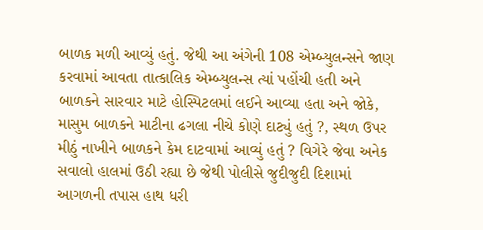બાળક મળી આવ્યું હતું. જેથી આ અંગેની 108 એમ્બ્યુલન્સને જાણ કરવામાં આવતા તાત્કાલિક એમ્બ્યુલન્સ ત્યાં પહોંચી હતી અને બાળકને સારવાર માટે હોસ્પિટલમાં લઈને આવ્યા હતા અને જોકે, માસુમ બાળકને માટીના ઢગલા નીચે કોણે દાટ્યું હતું ?, સ્થળ ઉપર મીઠું નાખીને બાળકને કેમ દાટવામાં આવ્યું હતું ? વિગેરે જેવા અનેક સવાલો હાલમાં ઉઠી રહ્યા છે જેથી પોલીસે જુદીજુદી દિશામાં આગળની તપાસ હાથ ધરી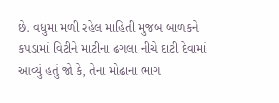છે. વધુમા મળી રહેલ માહિતી મુજબ બાળકને કપડામાં વિટીને માટીના ઢગલા નીચે દાટી દેવામાં આવ્યું હતું જો કે, તેના મોઢાના ભાગ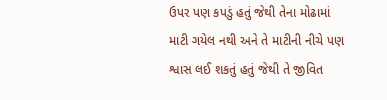ઉપર પણ કપડું હતું જેથી તેના મોઢામાં માટી ગયેલ નથી અને તે માટીની નીચે પણ શ્વાસ લઈ શકતું હતું જેથી તે જીવિત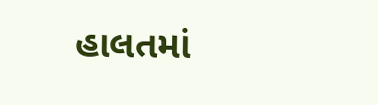હાલતમાં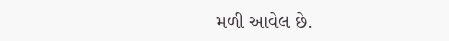મળી આવેલ છે.